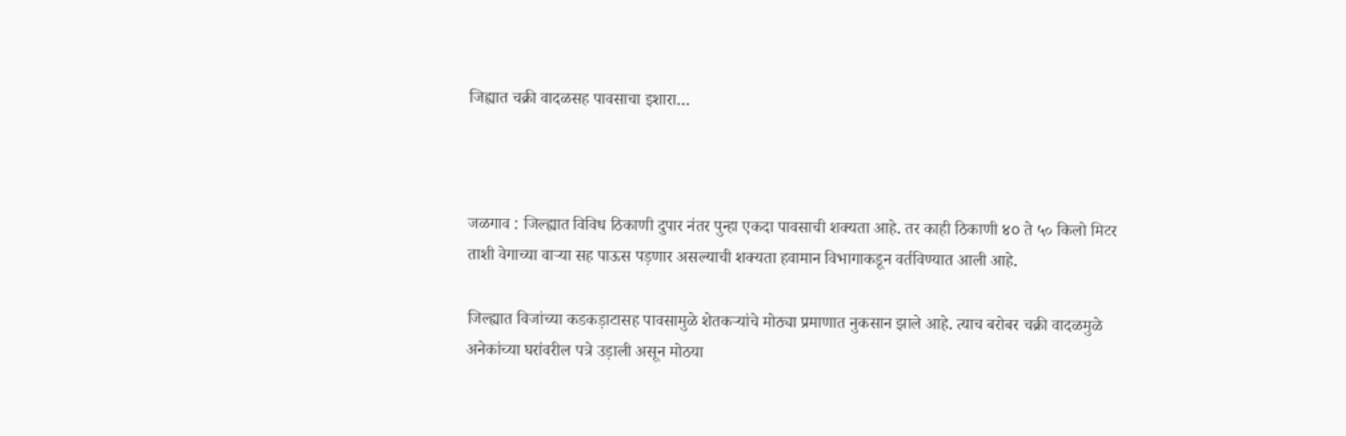जिह्यात चक्री वादळसह पावसाचा इशारा…



जळगाव : जिल्ह्यात विविध ठिकाणी दुपार नंतर पुन्हा एकदा पावसाची शक्यता आहे. तर काही ठिकाणी ४০ ते ५० किलो मिटर ताशी वेगाच्या वाऱ्या सह पाऊस पड़णार असल्याची शक्यता हवामान विभागाकडून वर्तविण्यात आली आहे.

जिल्ह्यात विजांच्या कडकड़ाटासह पावसामुळे शेतकऱ्यांचे मोठ्या प्रमाणात नुकसान झाले आहे. त्याच बरोबर चक्री वादळमुळे अनेकांच्या घरांवरील पत्रे उड़ाली असून मोठया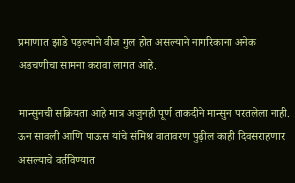प्रमाणात झाडे पड़ल्याने वीज गुल होत असल्याने नागरिकाना अनेक अडचणीचा सामना करावा लागत आहे.

मान्सुनची सक्रियता आहे मात्र अजुनही पूर्ण ताकदीने मान्सुन परतलेला नाही. ऊन सावली आणि पाऊस यांचे संमिश्र वातावरण पुढ़ील काही दिवसराहणार असल्याचे वर्तविण्यात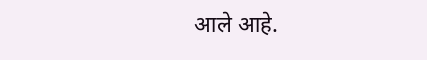आले आहे.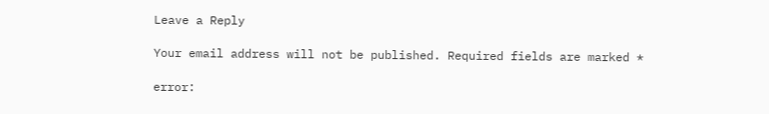Leave a Reply

Your email address will not be published. Required fields are marked *

error: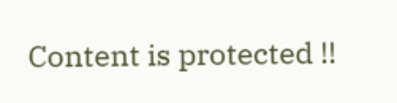Content is protected !!